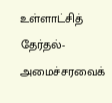உள்ளாட்சித் தேர்தல்- அமைச்சரவைக்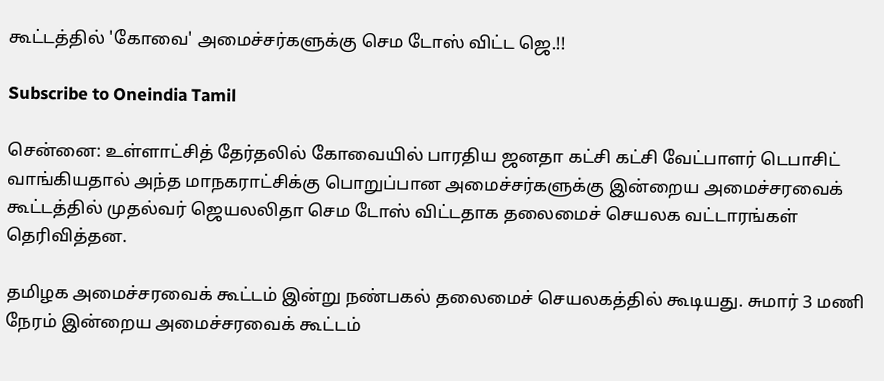கூட்டத்தில் 'கோவை' அமைச்சர்களுக்கு செம டோஸ் விட்ட ஜெ.!!

Subscribe to Oneindia Tamil

சென்னை: உள்ளாட்சித் தேர்தலில் கோவையில் பாரதிய ஜனதா கட்சி கட்சி வேட்பாளர் டெபாசிட் வாங்கியதால் அந்த மாநகராட்சிக்கு பொறுப்பான அமைச்சர்களுக்கு இன்றைய அமைச்சரவைக் கூட்டத்தில் முதல்வர் ஜெயலலிதா செம டோஸ் விட்டதாக தலைமைச் செயலக வட்டாரங்கள் தெரிவித்தன.

தமிழக அமைச்சரவைக் கூட்டம் இன்று நண்பகல் தலைமைச் செயலகத்தில் கூடியது. சுமார் 3 மணி நேரம் இன்றைய அமைச்சரவைக் கூட்டம்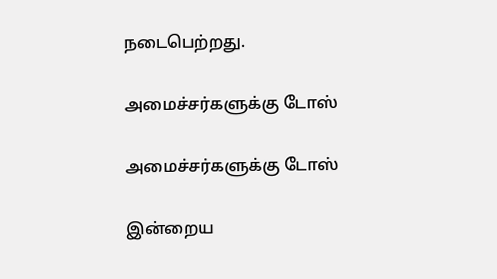நடைபெற்றது.

அமைச்சர்களுக்கு டோஸ்

அமைச்சர்களுக்கு டோஸ்

இன்றைய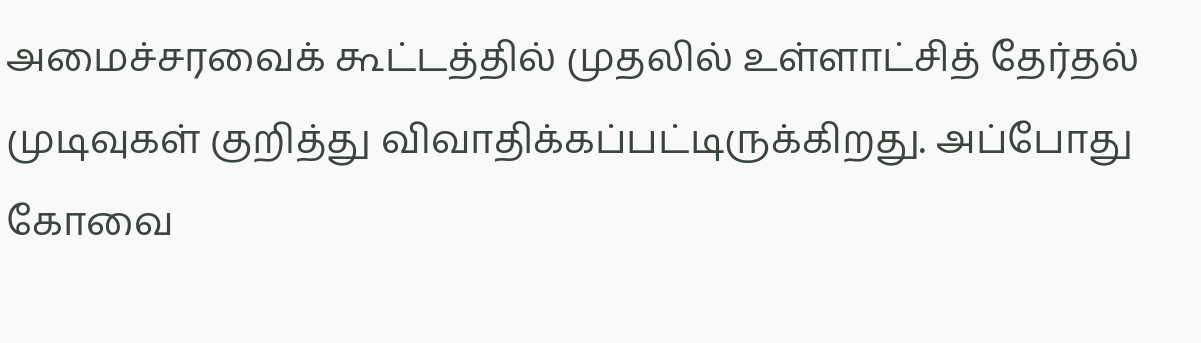அமைச்சரவைக் கூட்டத்தில் முதலில் உள்ளாட்சித் தேர்தல் முடிவுகள் குறித்து விவாதிக்கப்பட்டிருக்கிறது. அப்போது கோவை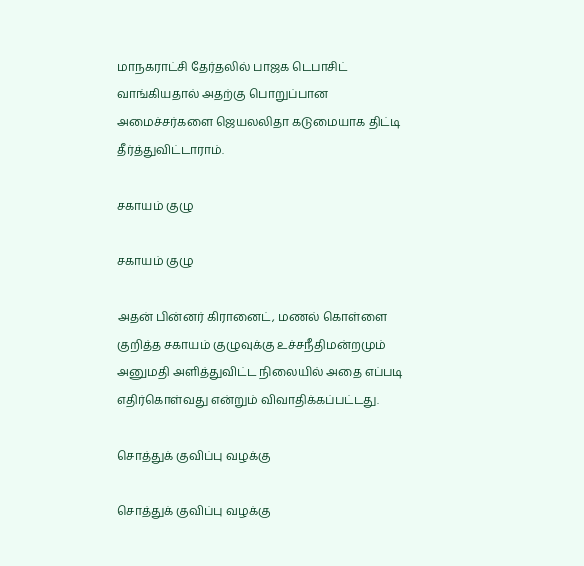மாநகராட்சி தேர்தலில் பாஜக டெபாசிட் வாங்கியதால் அதற்கு பொறுப்பான அமைச்சர்களை ஜெயலலிதா கடுமையாக திட்டி தீர்த்துவிட்டாராம்.

சகாயம் குழு

சகாயம் குழு

அதன் பின்னர் கிரானைட், மணல் கொள்ளை குறித்த சகாயம் குழுவுக்கு உச்சநீதிமன்றமும் அனுமதி அளித்துவிட்ட நிலையில் அதை எப்படி எதிர்கொள்வது என்றும் விவாதிக்கப்பட்டது.

சொத்துக் குவிப்பு வழக்கு

சொத்துக் குவிப்பு வழக்கு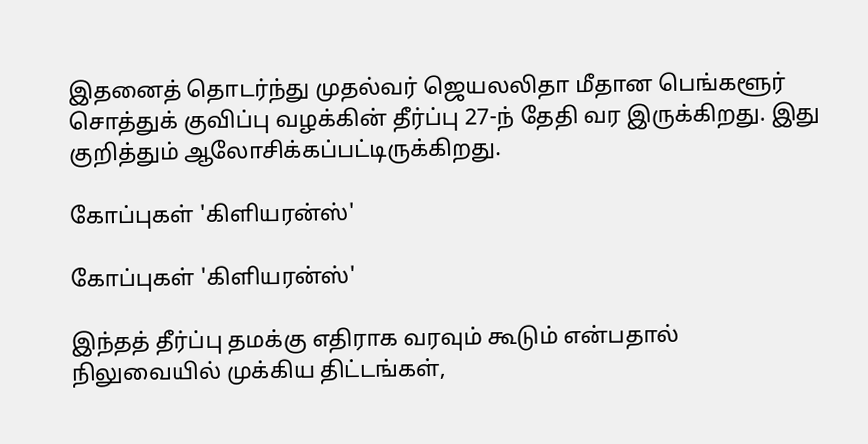இதனைத் தொடர்ந்து முதல்வர் ஜெயலலிதா மீதான பெங்களூர் சொத்துக் குவிப்பு வழக்கின் தீர்ப்பு 27-ந் தேதி வர இருக்கிறது. இது குறித்தும் ஆலோசிக்கப்பட்டிருக்கிறது.

கோப்புகள் 'கிளியரன்ஸ்'

கோப்புகள் 'கிளியரன்ஸ்'

இந்தத் தீர்ப்பு தமக்கு எதிராக வரவும் கூடும் என்பதால் நிலுவையில் முக்கிய திட்டங்கள்,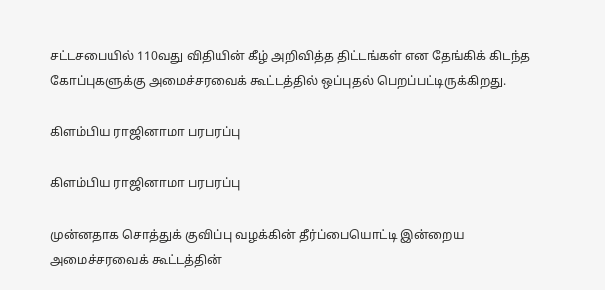சட்டசபையில் 110வது விதியின் கீழ் அறிவித்த திட்டங்கள் என தேங்கிக் கிடந்த கோப்புகளுக்கு அமைச்சரவைக் கூட்டத்தில் ஒப்புதல் பெறப்பட்டிருக்கிறது.

கிளம்பிய ராஜினாமா பரபரப்பு

கிளம்பிய ராஜினாமா பரபரப்பு

முன்னதாக சொத்துக் குவிப்பு வழக்கின் தீர்ப்பையொட்டி இன்றைய அமைச்சரவைக் கூட்டத்தின்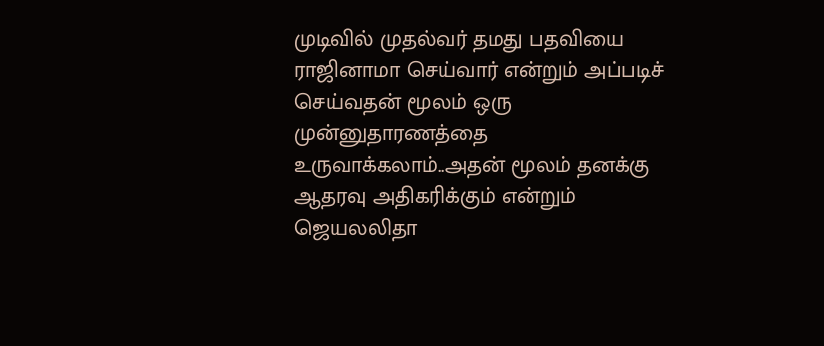முடிவில் முதல்வர் தமது பதவியை ராஜினாமா செய்வார் என்றும் அப்படிச் செய்வதன் மூலம் ஒரு முன்னுதாரணத்தை உருவாக்கலாம்..அதன் மூலம் தனக்கு ஆதரவு அதிகரிக்கும் என்றும் ஜெயலலிதா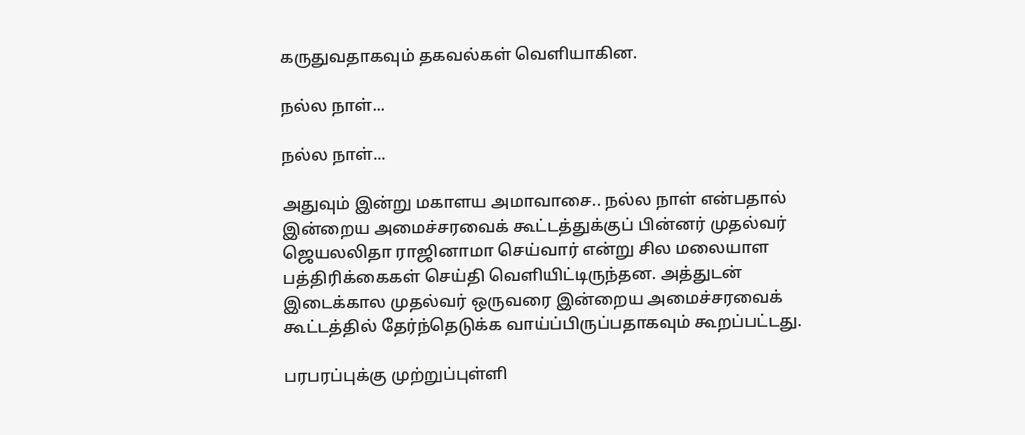கருதுவதாகவும் தகவல்கள் வெளியாகின.

நல்ல நாள்...

நல்ல நாள்...

அதுவும் இன்று மகாளய அமாவாசை.. நல்ல நாள் என்பதால் இன்றைய அமைச்சரவைக் கூட்டத்துக்குப் பின்னர் முதல்வர் ஜெயலலிதா ராஜினாமா செய்வார் என்று சில மலையாள பத்திரிக்கைகள் செய்தி வெளியிட்டிருந்தன. அத்துடன் இடைக்கால முதல்வர் ஒருவரை இன்றைய அமைச்சரவைக் கூட்டத்தில் தேர்ந்தெடுக்க வாய்ப்பிருப்பதாகவும் கூறப்பட்டது.

பரபரப்புக்கு முற்றுப்புள்ளி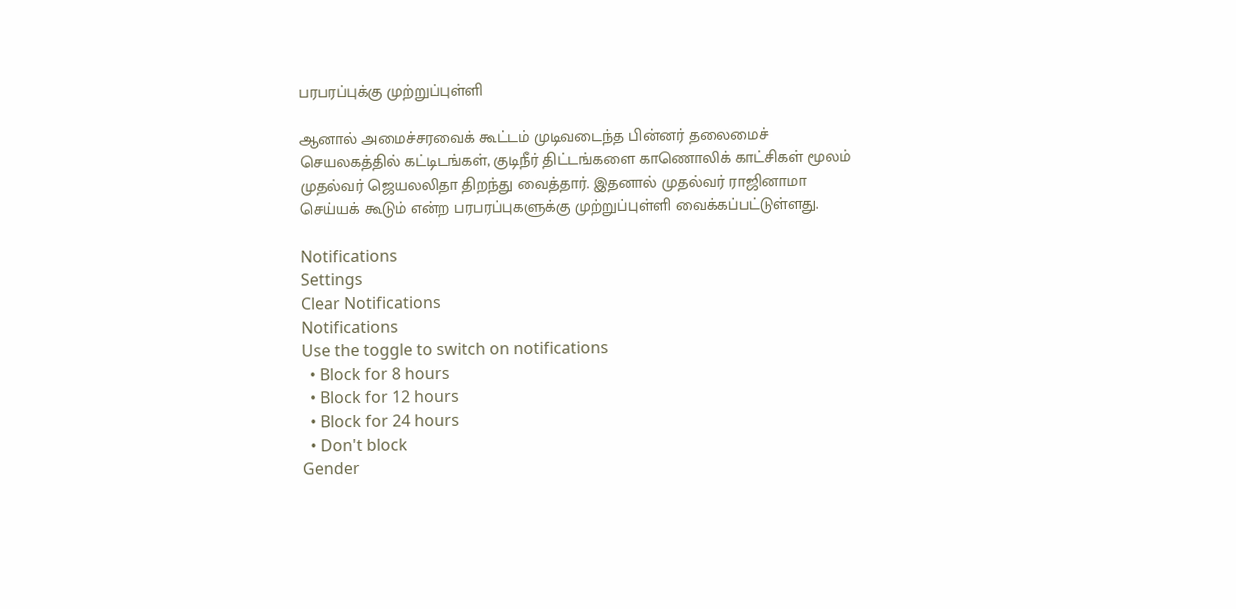பரபரப்புக்கு முற்றுப்புள்ளி

ஆனால் அமைச்சரவைக் கூட்டம் முடிவடைந்த பின்னர் தலைமைச் செயலகத்தில் கட்டிடங்கள், குடிநீர் திட்டங்களை காணொலிக் காட்சிகள் மூலம் முதல்வர் ஜெயலலிதா திறந்து வைத்தார். இதனால் முதல்வர் ராஜினாமா செய்யக் கூடும் என்ற பரபரப்புகளுக்கு முற்றுப்புள்ளி வைக்கப்பட்டுள்ளது.

Notifications
Settings
Clear Notifications
Notifications
Use the toggle to switch on notifications
  • Block for 8 hours
  • Block for 12 hours
  • Block for 24 hours
  • Don't block
Gender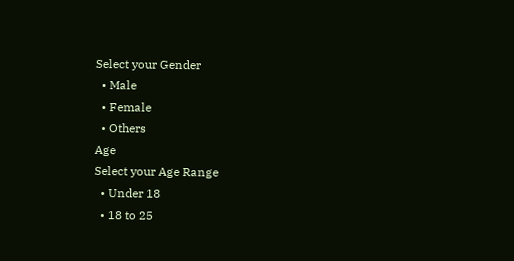Select your Gender
  • Male
  • Female
  • Others
Age
Select your Age Range
  • Under 18
  • 18 to 25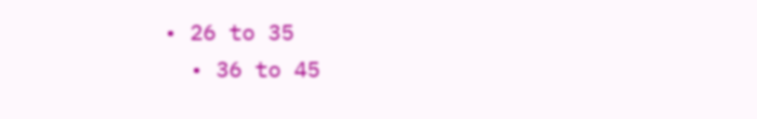• 26 to 35
  • 36 to 45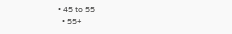• 45 to 55
  • 55+